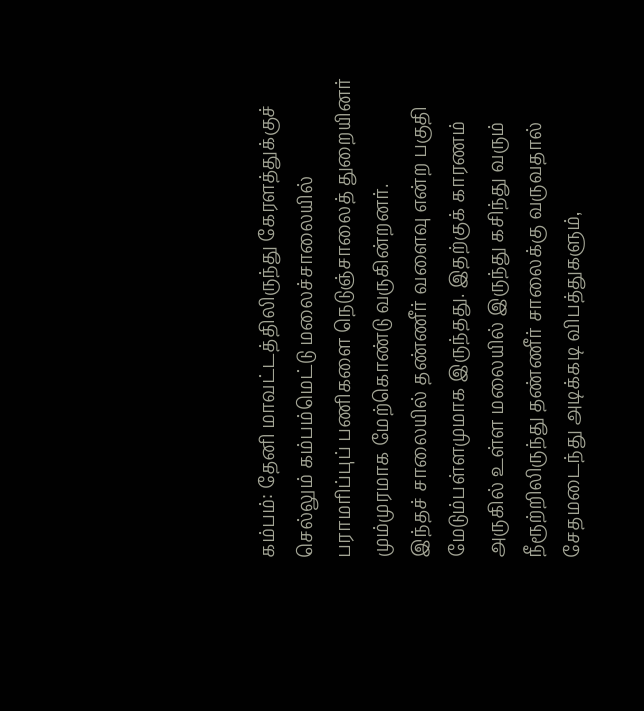கம்பம்: தேனி மாவட்டத்திலிருந்து கேரளத்துக்குச் செல்லும் கம்பம்மெட்டு மலைச்சாலையில் பராமரிப்புப் பணிகளை நெடுஞ்சாலைத் துறையினர் மும்முரமாக மேற்கொண்டு வருகின்றனர்.
இந்தச் சாலையில் தண்ணீர் வளைவு என்ற பகுதி மேடும்பள்ளமுமாக இருந்தது. இதற்குக் காரணம் அருகில் உள்ள மலையில் இருந்து கசிந்து வரும் நீரூற்றிலிருந்து தண்ணீர் சாலைக்கு வருவதால் சேதமடைந்து அடிக்கடி விபத்துகளும்,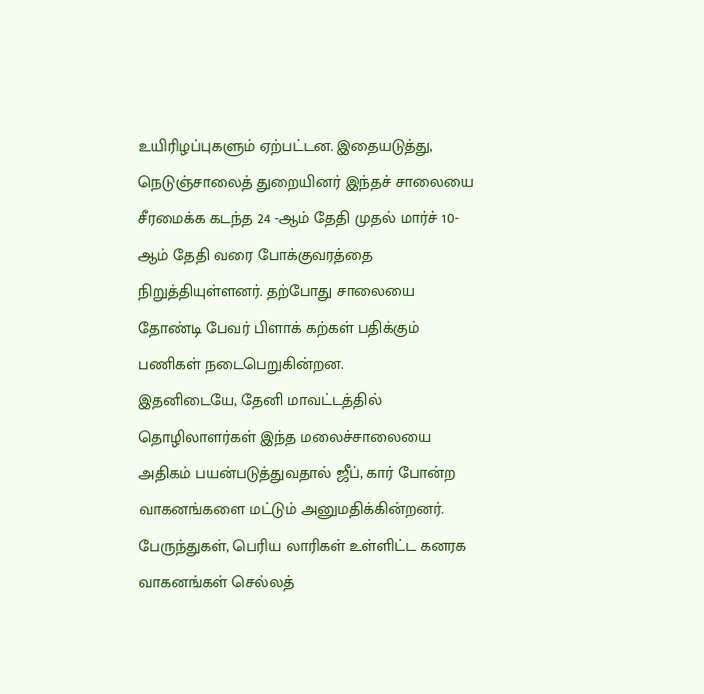உயிரிழப்புகளும் ஏற்பட்டன. இதையடுத்து, நெடுஞ்சாலைத் துறையினர் இந்தச் சாலையை சீரமைக்க கடந்த 24 -ஆம் தேதி முதல் மார்ச் 10- ஆம் தேதி வரை போக்குவரத்தை நிறுத்தியுள்ளனர். தற்போது சாலையை தோண்டி பேவர் பிளாக் கற்கள் பதிக்கும் பணிகள் நடைபெறுகின்றன.
இதனிடையே, தேனி மாவட்டத்தில் தொழிலாளர்கள் இந்த மலைச்சாலையை அதிகம் பயன்படுத்துவதால் ஜீப், கார் போன்ற வாகனங்களை மட்டும் அனுமதிக்கின்றனர். பேருந்துகள், பெரிய லாரிகள் உள்ளிட்ட கனரக வாகனங்கள் செல்லத்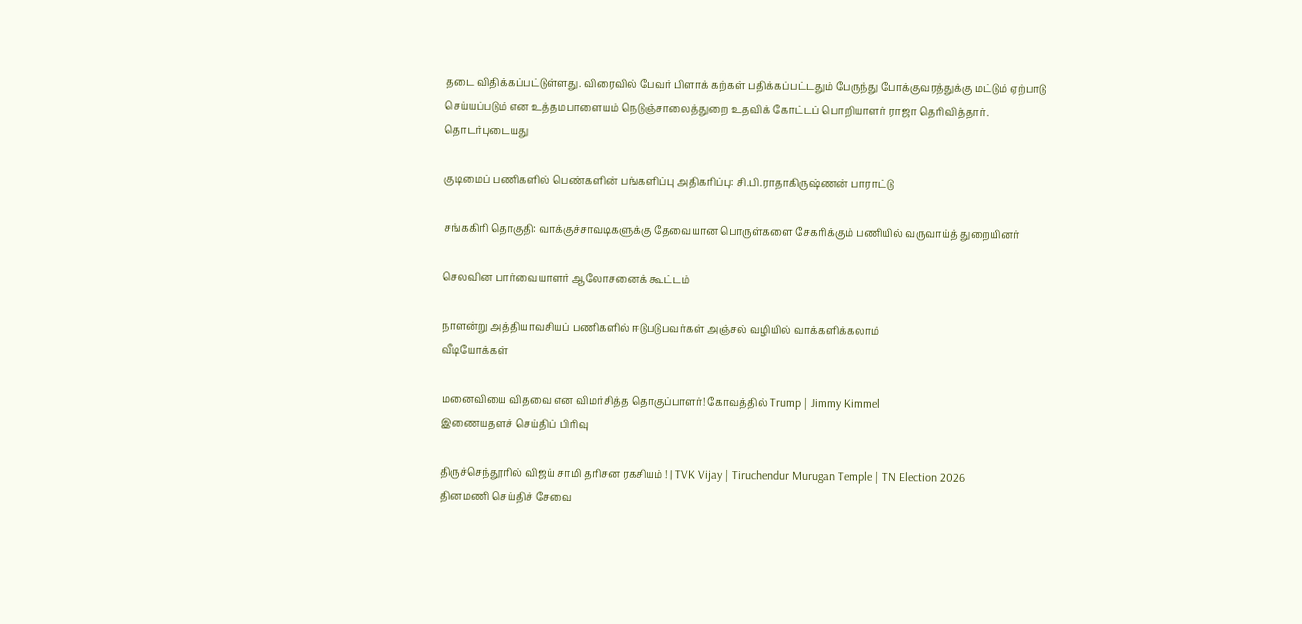தடை விதிக்கப்பட்டுள்ளது. விரைவில் பேவர் பிளாக் கற்கள் பதிக்கப்பட்டதும் பேருந்து போக்குவரத்துக்கு மட்டும் ஏற்பாடு செய்யப்படும் என உத்தமபாளையம் நெடுஞ்சாலைத்துறை உதவிக் கோட்டப் பொறியாளர் ராஜா தெரிவித்தார்.
தொடர்புடையது

குடிமைப் பணிகளில் பெண்களின் பங்களிப்பு அதிகரிப்பு: சி.பி.ராதாகிருஷ்ணன் பாராட்டு

சங்ககிரி தொகுதி: வாக்குச்சாவடிகளுக்கு தேவையான பொருள்களை சேகரிக்கும் பணியில் வருவாய்த் துறையினர்

செலவின பார்வையாளர் ஆலோசனைக் கூட்டம்

நாளன்று அத்தியாவசியப் பணிகளில் ஈடுபடுபவர்கள் அஞ்சல் வழியில் வாக்களிக்கலாம்
வீடியோக்கள்

மனைவியை விதவை என விமர்சித்த தொகுப்பாளர்! கோவத்தில் Trump | Jimmy Kimmel
இணையதளச் செய்திப் பிரிவு

திருச்செந்தூரில் விஜய் சாமி தரிசன ரகசியம் ! | TVK Vijay | Tiruchendur Murugan Temple | TN Election 2026
தினமணி செய்திச் சேவை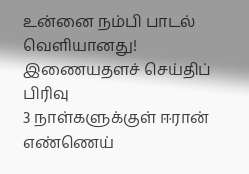உன்னை நம்பி பாடல் வெளியானது!
இணையதளச் செய்திப் பிரிவு
3 நாள்களுக்குள் ஈரான் எண்ணெய்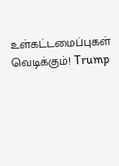உள்கட்டமைப்புகள் வெடிக்கும்! Trump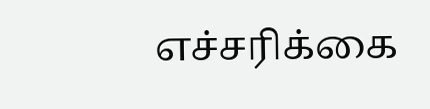எச்சரிக்கை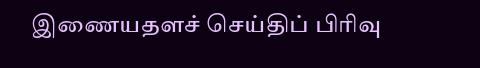இணையதளச் செய்திப் பிரிவு